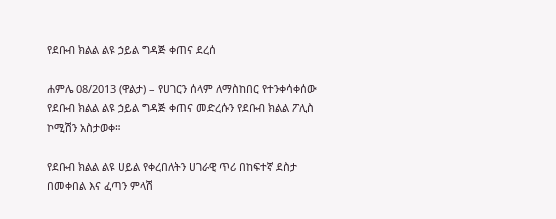የደቡብ ክልል ልዩ ኃይል ግዳጅ ቀጠና ደረሰ

ሐምሌ 08/2013 (ዋልታ) – የሀገርን ሰላም ለማስከበር የተንቀሳቀሰው የደቡብ ክልል ልዩ ኃይል ግዳጅ ቀጠና መድረሱን የደቡብ ክልል ፖሊስ ኮሚሽን አስታወቀ።

የደቡብ ክልል ልዩ ሀይል የቀረበለትን ሀገራዊ ጥሪ በከፍተኛ ደስታ በመቀበል እና ፈጣን ምላሽ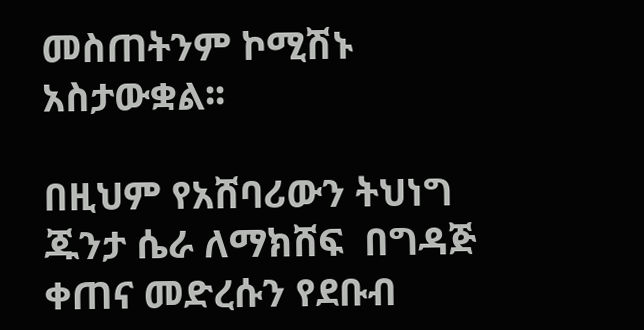መስጠትንም ኮሚሽኑ አስታውቋል፡፡

በዚህም የአሸባሪውን ትህነግ ጁንታ ሴራ ለማክሸፍ  በግዳጅ ቀጠና መድረሱን የደቡብ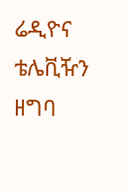ሬዲዮና  ቴሌቪዥን ዘግባ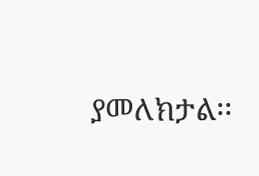ያመለክታል፡፡